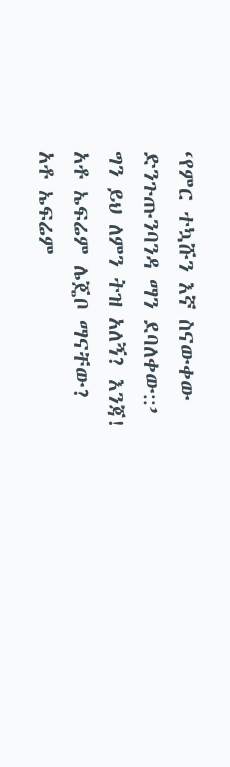‘የምር ተኳሹን እኛ ስናውቀው
ድንጉጡንባንዳ ማን ደባለቀው::’
ግን ይህ ለምን ትዝ አለኝ? እንጃ!
አቶ ኤፍሬም ሌጄቦ ማናቸው?
አቶ ኤፍሬም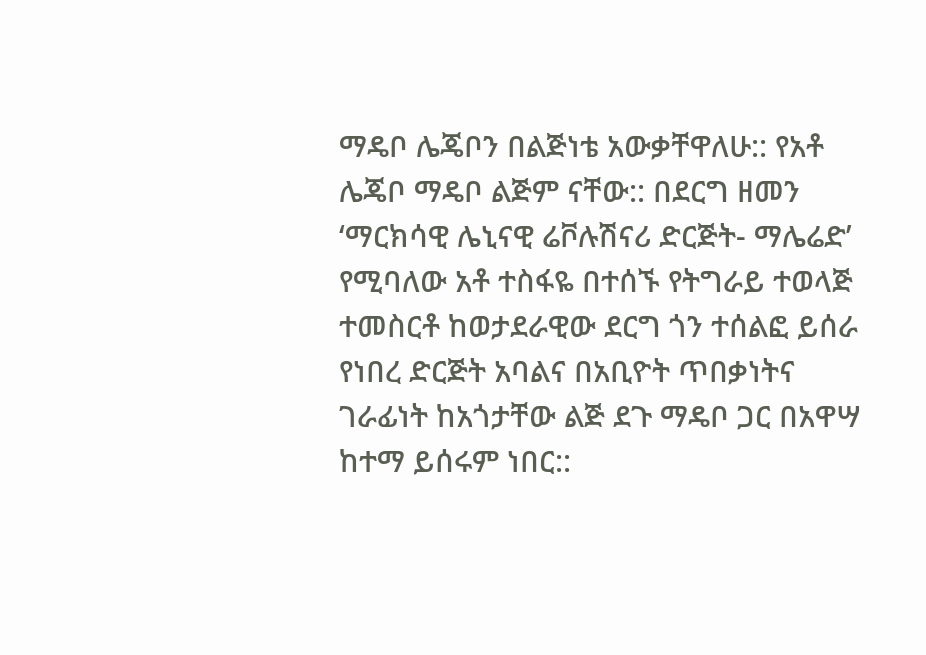ማዴቦ ሌጄቦን በልጅነቴ አውቃቸዋለሁ:: የአቶ ሌጄቦ ማዴቦ ልጅም ናቸው:: በደርግ ዘመን ‘ማርክሳዊ ሌኒናዊ ሬቮሉሽናሪ ድርጅት- ማሌሬድ’ የሚባለው አቶ ተስፋዬ በተሰኙ የትግራይ ተወላጅ ተመስርቶ ከወታደራዊው ደርግ ጎን ተሰልፎ ይሰራ የነበረ ድርጅት አባልና በአቢዮት ጥበቃነትና ገራፊነት ከአጎታቸው ልጅ ደጉ ማዴቦ ጋር በአዋሣ ከተማ ይሰሩም ነበር::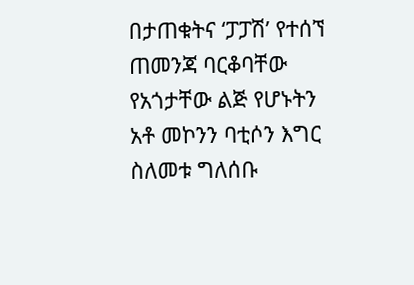በታጠቁትና ‘ፓፓሽ’ የተሰኘ ጠመንጃ ባርቆባቸው የአጎታቸው ልጅ የሆኑትን አቶ መኮንን ባቲሶን እግር ስለመቱ ግለሰቡ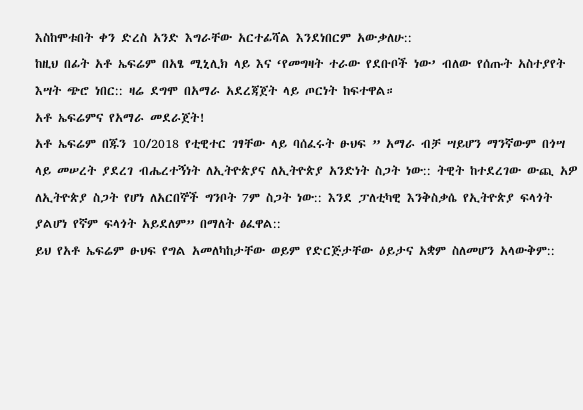እስከሞቱበት ቀን ድረስ አንድ እግራቸው አርተፊሻል እንደነበርም አውቃለሁ::
ከዚህ በፊት አቶ ኤፍሬም በአፄ ሚኒሊክ ላይ እና ‘የመግዛት ተራው የደቡቦች ነው’ ብለው የሰጡት አስተያየት እሣት ጭሮ ነበር:: ዛሬ ደግሞ በአማራ አደረጃጀት ላይ ጦርነት ከፍተዋል።
አቶ ኤፍሬምና የአማራ መደራጀት!
አቶ ኤፍሬም በጁን 10/2018 የቲዊተር ገፃቸው ላይ ባሰፈሩት ፁህፍ ” አማራ ብቻ ሣይሆን ማንኛውም በጎሣ ላይ መሠረት ያደረገ ብሔረተኝነት ለኢትዮጵያና ለኢትዮጵያ አንድነት ስጋት ነው:: ትዊት ከተደረገው ውጪ አዎ ለኢትዮጵያ ስጋት የሆነ ለአርበኞች ግንቦት 7ም ስጋት ነው:: እንደ ፓለቲካዊ እንቅስቃሴ የኢትዮጵያ ፍላጎት ያልሆነ የኛም ፍላጎት አይደለም” በማለት ፅፈዋል::
ይህ የአቶ ኤፍሬም ፁህፍ የግል አመለካከታቸው ወይም የድርጅታቸው ዕይታና አቋም ስለመሆን አላውቅም::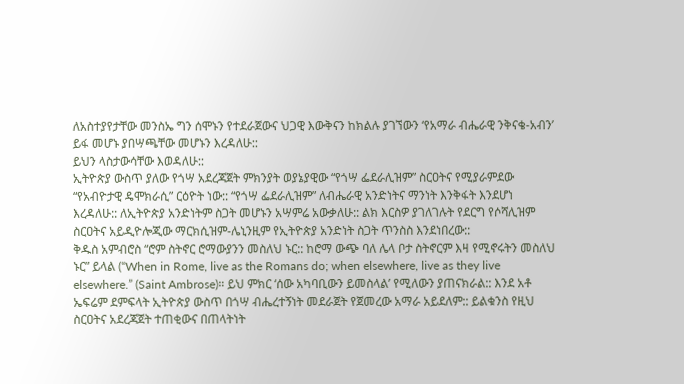ለአስተያየታቸው መንስኤ ግን ሰሞኑን የተደራጀውና ህጋዊ እውቅናን ከክልሉ ያገኘውን ‘የአማራ ብሔራዊ ንቅናቄ-አብን’ ይፋ መሆኑ ያበሣጫቸው መሆኑን እረዳለሁ::
ይህን ላስታውሳቸው እወዳለሁ::
ኢትዮጵያ ውስጥ ያለው የጎሣ አደረጃጀት ምክንያት ወያኔያዊው “የጎሣ ፌደራሊዝም” ስርዐትና የሚያራምደው “የአብዮታዊ ዴሞክራሲ” ርዕዮት ነው:: “የጎሣ ፌደራሊዝም” ለብሔራዊ አንድነትና ማንነት እንቅፋት እንደሆነ እረዳለሁ:: ለኢትዮጵያ አንድነትም ስጋት መሆኑን አሣምሬ አውቃለሁ:: ልክ እርስዎ ያገለገሉት የደርግ የሶሻሊዝም ስርዐትና አይዲዮሎጂው ማርክሲዝም-ሌኒንዚም የኢትዮጵያ አንድነት ስጋት ጥንስስ እንደነበረው::
ቅዱስ አምብሮስ “ሮም ስትኖር ሮማውያንን መስለህ ኑር:: ከሮማ ውጭ ባለ ሌላ ቦታ ስትኖርም እዛ የሚኖሩትን መስለህ ኑር” ይላል (“When in Rome, live as the Romans do; when elsewhere, live as they live elsewhere.” (Saint Ambrose)። ይህ ምክር ‘ሰው አካባቢውን ይመስላል’ የሚለውን ያጠናክራል:: እንደ አቶ ኤፍሬም ደምፍላት ኢትዮጵያ ውስጥ በጎሣ ብሔረተኝነት መደራጀት የጀመረው አማራ አይደለም:: ይልቁንስ የዚህ ስርዐትና አደረጃጀት ተጠቂውና በጠላትነት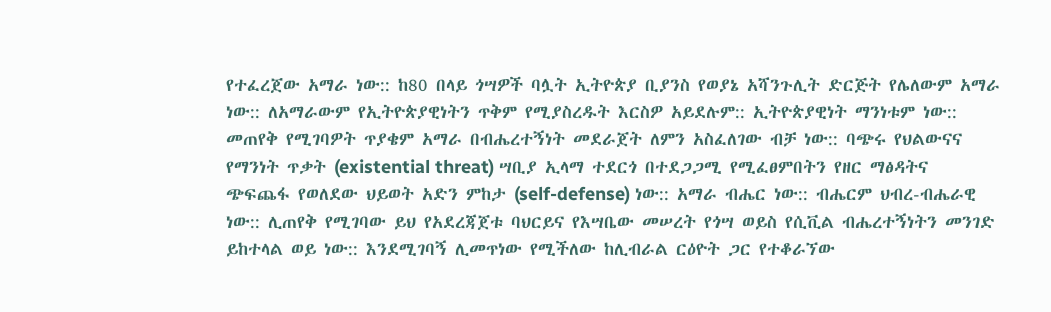የተፈረጀው አማራ ነው:: ከ80 በላይ ጎሣዎች ባሏት ኢትዮጵያ ቢያንስ የወያኔ አሻንጉሊት ድርጅት የሌለውም አማራ ነው:: ለአማራውም የኢትዮጵያዊነትን ጥቅም የሚያስረዱት እርስዎ አይደሉም:: ኢትዮጵያዊነት ማንነቱም ነው:: መጠየቅ የሚገባዎት ጥያቄም አማራ በብሔረተኝነት መደራጀት ለምን አስፈለገው ብቻ ነው:: ባጭሩ የህልውናና የማንነት ጥቃት (existential threat) ሣቢያ ኢላማ ተደርጎ በተደጋጋሚ የሚፈፀምበትን የዘር ማፅዳትና ጭፍጨፋ የወለደው ህይወት አድን ምከታ (self-defense) ነው:: አማራ ብሔር ነው:: ብሔርም ህብረ-ብሔራዊ ነው:: ሊጠየቅ የሚገባው ይህ የአደረጃጀቱ ባህርይና የእሣቤው መሠረት የጎሣ ወይስ የሲቪል ብሔረተኝነትን መንገድ ይከተላል ወይ ነው:: እንደሚገባኝ ሊመጥነው የሚችለው ከሊብራል ርዕዮት ጋር የተቆራኘው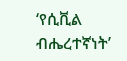‘የሲቪል ብሔረተኛነት’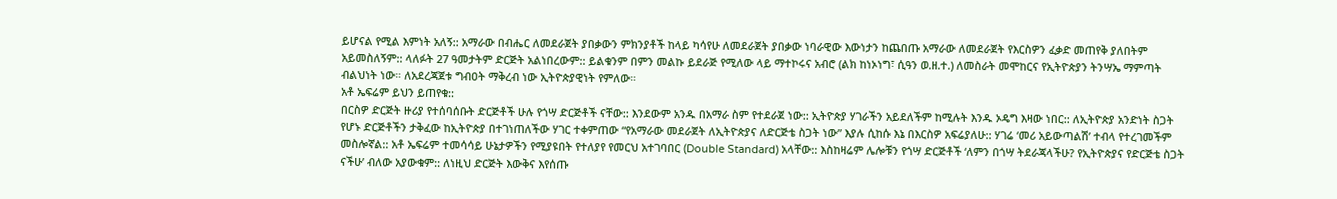ይሆናል የሚል እምነት አለኝ:: አማራው በብሔር ለመደራጀት ያበቃውን ምክንያቶች ከላይ ካሳየሁ ለመደራጀት ያበቃው ነባራዊው እውነታን ከጨበጡ አማራው ለመደራጀት የእርስዎን ፈቃድ መጠየቅ ያለበትም አይመስለኝም:: ላለፉት 27 ዓመታትም ድርጅት አልነበረውም:: ይልቁንም በምን መልኩ ይደራጅ የሚለው ላይ ማተኮሩና አብሮ (ልክ ከነኦነግ፣ ሲዓን ወ.ዘ.ተ.) ለመስራት መሞከርና የኢትዮጵያን ትንሣኤ ማምጣት ብልህነት ነው። ለአደረጃጀቱ ግብዐት ማቅረብ ነው ኢትዮጵያዊነት የምለው።
አቶ ኤፍሬም ይህን ይጠየቁ::
በርስዎ ድርጅት ዙሪያ የተሰባሰቡት ድርጅቶች ሁሉ የጎሣ ድርጅቶች ናቸው:: እንደውም አንዱ በአማራ ስም የተደራጀ ነው:: ኢትዮጵያ ሃገራችን አይደለችም ከሚሉት እንዱ ኦዴግ እዛው ነበር:: ለኢትዮጵያ አንድነት ስጋት የሆኑ ድርጅቶችን ታቅፈው ከኢትዮጵያ በተገነጠለችው ሃገር ተቀምጠው “የአማራው መደራጀት ለኢትዮጵያና ለድርጅቴ ስጋት ነው” እያሉ ሲከሱ እኔ በእርስዎ አፍሬያለሁ:: ሃገሬ ‘መሪ አይውጣልሽ’ ተብላ የተረገመችም መስሎኛል:: አቶ ኤፍሬም ተመሳሳይ ሁኔታዎችን የሚያዩበት የተለያየ የመርህ አተገባበር (Double Standard) አላቸው:: እስከዛሬም ሌሎቹን የጎሣ ድርጅቶች ‘ለምን በጎሣ ትደራጃላችሁ? የኢትዮጵያና የድርጅቴ ስጋት ናችሁ’ ብለው አያውቁም:: ለነዚህ ድርጅት እውቅና እየሰጡ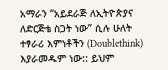አማራን “አይደራጅ ለኢትዮጵያና ለድርጅቴ ስጋት ነው” ሲሉ ሁለት ተፃራሪ እምነቶችን (Doublethink) እያራመዱም ነው:: ይህም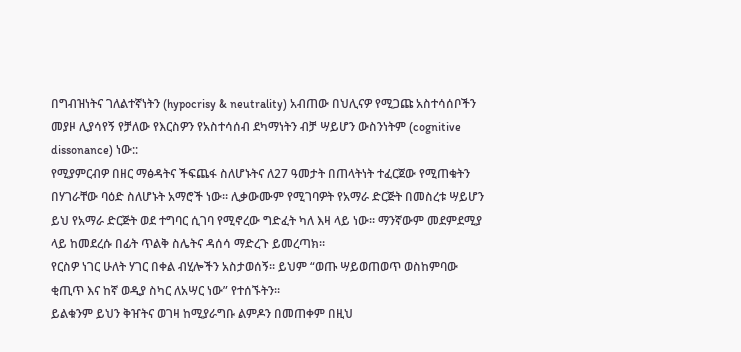በግብዝነትና ገለልተኛነትን (hypocrisy & neutrality) አብጠው በህሊናዎ የሚጋጩ አስተሳሰቦችን መያዞ ሊያሳየኝ የቻለው የእርስዎን የአስተሳሰብ ደካማነትን ብቻ ሣይሆን ውስንነትም (cognitive dissonance) ነው::
የሚያምርብዎ በዘር ማፅዳትና ችፍጨፋ ስለሆኑትና ለ27 ዓመታት በጠላትነት ተፈርጀው የሚጠቁትን በሃገራቸው ባዕድ ስለሆኑት አማሮች ነው። ሊቃውሙም የሚገባዎት የአማራ ድርጅት በመስረቱ ሣይሆን ይህ የአማራ ድርጅት ወደ ተግባር ሲገባ የሚኖረው ግድፈት ካለ እዛ ላይ ነው። ማንኛውም መደምደሚያ ላይ ከመደረሱ በፊት ጥልቅ ስሌትና ዳሰሳ ማድረጉ ይመረጣክ።
የርስዎ ነገር ሁለት ሃገር በቀል ብሂሎችን አስታወሰኝ። ይህም “ወጡ ሣይወጠወጥ ወስከምባው ቂጢጥ እና ከኛ ወዲያ ስካር ለአሣር ነው” የተሰኙትን።
ይልቁንም ይህን ቅዠትና ወገዛ ከሚያራግቡ ልምዶን በመጠቀም በዚህ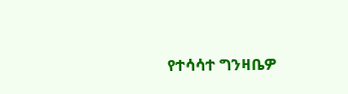የተሳሳተ ግንዛቤዎ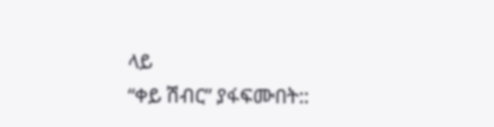ላይ
“ቀይ ሽብር” ያፋፍሙበት::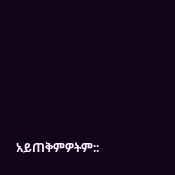አይጠቅምዎትም::